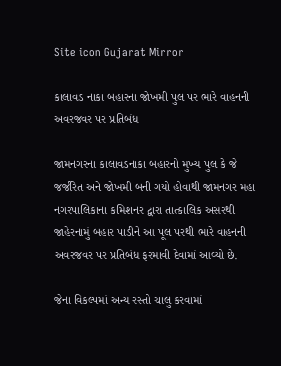Site icon Gujarat Mirror

કાલાવડ નાકા બહારના જોખમી પુલ પર ભારે વાહનની અવરજવર પર પ્રતિબંધ

જામનગરના કાલાવડનાકા બહારનો મુખ્ય પુલ કે જે જર્જરિત અને જોખમી બની ગયો હોવાથી જામનગર મહા નગરપાલિકાના કમિશનર દ્વારા તાત્કાલિક અસરથી જાહેરનામું બહાર પાડીને આ પૂલ પરથી ભારે વાહનની અવરજવર પર પ્રતિબંધ ફરમાવી દેવામાં આવ્યો છે.

જેના વિકલ્પમાં અન્ય રસ્તો ચાલુ કરવામાં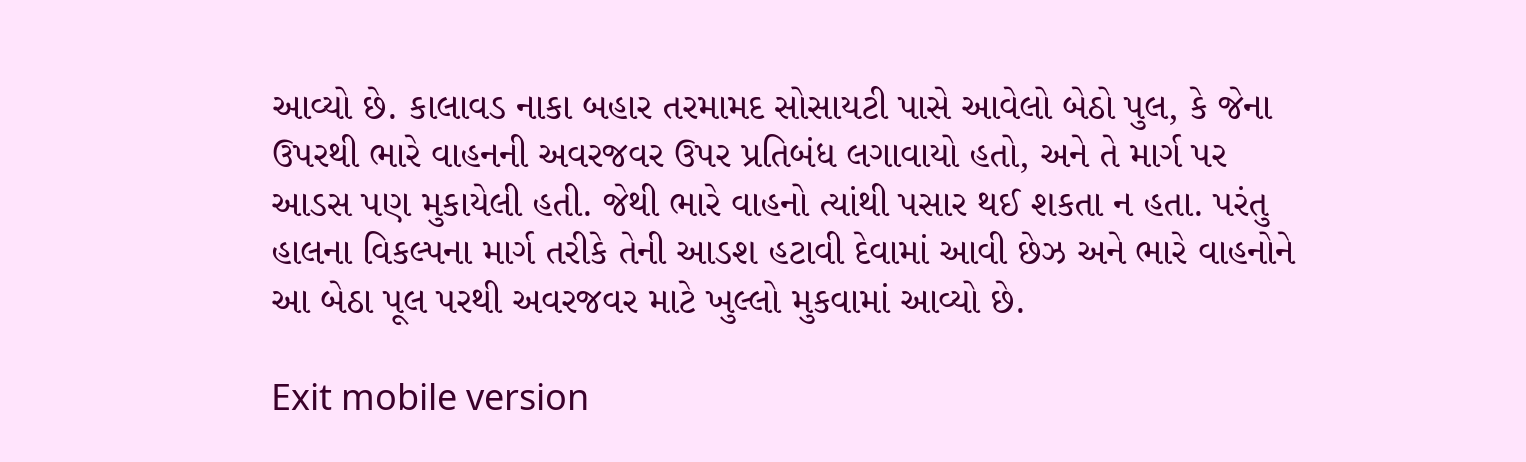આવ્યો છે. કાલાવડ નાકા બહાર તરમામદ સોસાયટી પાસે આવેલો બેઠો પુલ, કે જેના ઉપરથી ભારે વાહનની અવરજવર ઉપર પ્રતિબંધ લગાવાયો હતો, અને તે માર્ગ પર આડસ પણ મુકાયેલી હતી. જેથી ભારે વાહનો ત્યાંથી પસાર થઈ શકતા ન હતા. પરંતુ હાલના વિકલ્પના માર્ગ તરીકે તેની આડશ હટાવી દેવામાં આવી છેઝ અને ભારે વાહનોને આ બેઠા પૂલ પરથી અવરજવર માટે ખુલ્લો મુકવામાં આવ્યો છે.

Exit mobile version